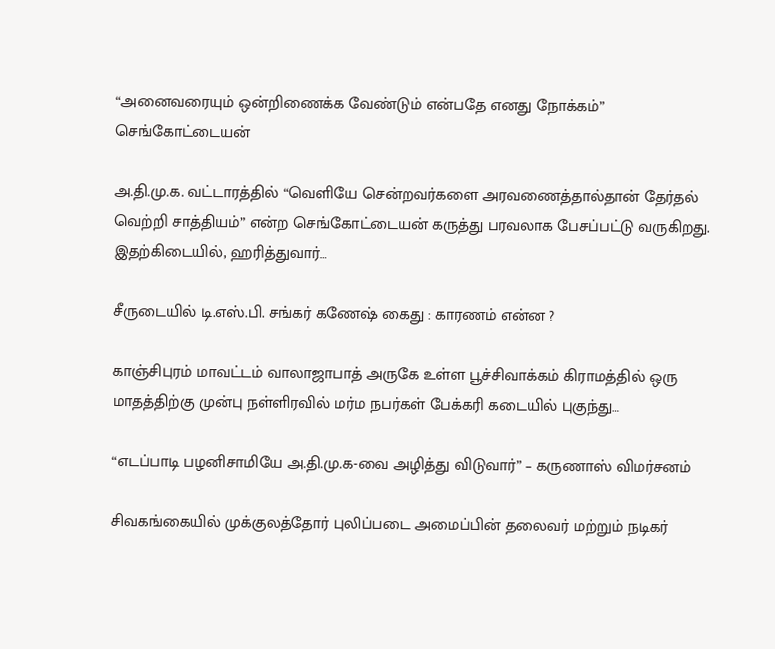“அனைவரையும் ஒன்றிணைக்க வேண்டும் என்பதே எனது நோக்கம்” செங்கோட்டையன்

அ.தி.மு.க. வட்டாரத்தில் “வெளியே சென்றவர்களை அரவணைத்தால்தான் தேர்தல் வெற்றி சாத்தியம்” என்ற செங்கோட்டையன் கருத்து பரவலாக பேசப்பட்டு வருகிறது. இதற்கிடையில், ஹரித்துவார்…

சீருடையில் டி.எஸ்.பி. சங்கர் கணேஷ் கைது : காரணம் என்ன ?

காஞ்சிபுரம் மாவட்டம் வாலாஜாபாத் அருகே உள்ள பூச்சிவாக்கம் கிராமத்தில் ஒரு மாதத்திற்கு முன்பு நள்ளிரவில் மர்ம நபர்கள் பேக்கரி கடையில் புகுந்து…

“எடப்பாடி பழனிசாமியே அ.தி.மு.க-வை அழித்து விடுவார்” – கருணாஸ் விமர்சனம்

சிவகங்கையில் முக்குலத்தோர் புலிப்படை அமைப்பின் தலைவர் மற்றும் நடிகர்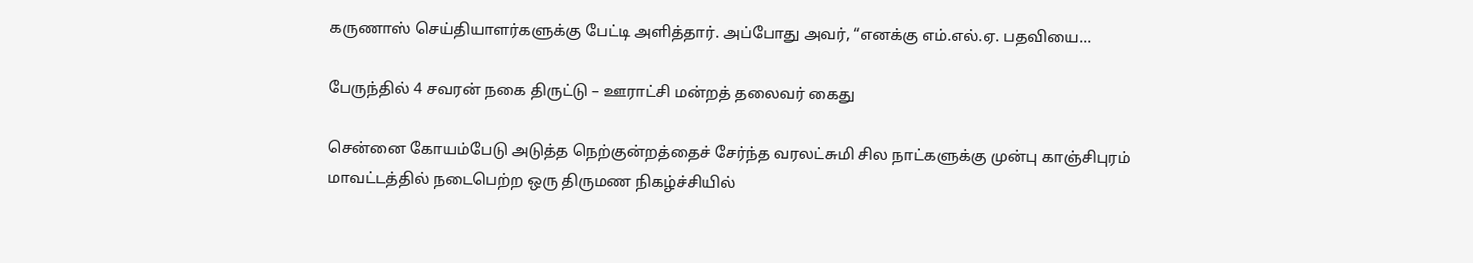கருணாஸ் செய்தியாளர்களுக்கு பேட்டி அளித்தார். அப்போது அவர், “எனக்கு எம்.எல்.ஏ. பதவியை…

பேருந்தில் 4 சவரன் நகை திருட்டு – ஊராட்சி மன்றத் தலைவர் கைது

சென்னை கோயம்பேடு அடுத்த நெற்குன்றத்தைச் சேர்ந்த வரலட்சுமி சில நாட்களுக்கு முன்பு காஞ்சிபுரம் மாவட்டத்தில் நடைபெற்ற ஒரு திருமண நிகழ்ச்சியில்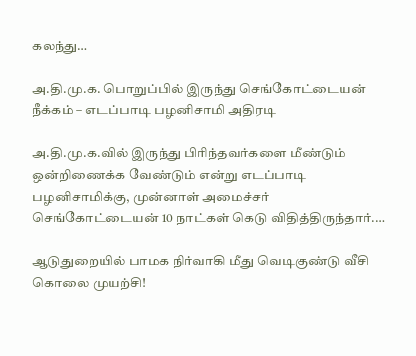கலந்து…

அ.தி.மு.க. பொறுப்பில் இருந்து செங்கோட்டையன் நீக்கம் – எடப்பாடி பழனிசாமி அதிரடி

அ.தி.மு.க.வில் இருந்து பிரிந்தவர்களை மீண்டும் ஒன்றிணைக்க வேண்டும் என்று எடப்பாடி பழனிசாமிக்கு, முன்னாள் அமைச்சர் செங்கோட்டையன் 10 நாட்கள் கெடு விதித்திருந்தார்.…

ஆடுதுறையில் பாமக நிர்வாகி மீது வெடிகுண்டு வீசி கொலை முயற்சி!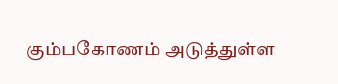கும்பகோணம் அடுத்துள்ள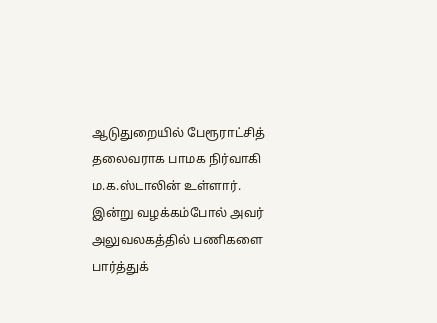ஆடுதுறையில் பேரூராட்சித் தலைவராக பாமக நிர்வாகி ம.க.ஸ்டாலின் உள்ளார். இன்று வழக்கம்போல் அவர் அலுவலகத்தில் பணிகளை பார்த்துக்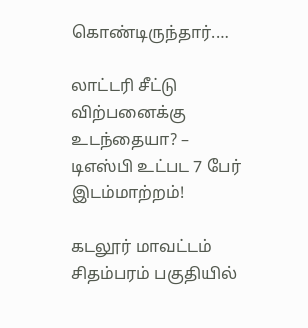கொண்டிருந்தார்.…

லாட்டரி சீட்டு விற்பனைக்கு உடந்தையா? – டிஎஸ்பி உட்பட 7 பேர் இடம்மாற்றம்!

கடலூர் மாவட்டம் சிதம்பரம் பகுதியில்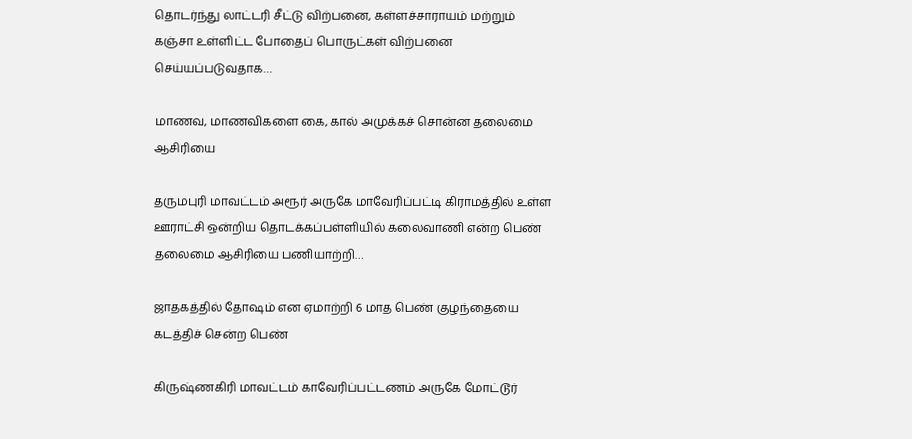தொடர்ந்து லாட்டரி சீட்டு விற்பனை, கள்ளச்சாராயம் மற்றும் கஞ்சா உள்ளிட்ட போதைப் பொருட்கள் விற்பனை செய்யப்படுவதாக…

மாணவ, மாணவிகளை கை, கால் அமுக்கச் சொன்ன தலைமை ஆசிரியை

தருமபுரி மாவட்டம் அரூர் அருகே மாவேரிப்பட்டி கிராமத்தில் உள்ள ஊராட்சி ஒன்றிய தொடக்கப்பள்ளியில் கலைவாணி என்ற பெண் தலைமை ஆசிரியை பணியாற்றி…

ஜாதகத்தில் தோஷம் என ஏமாற்றி 6 மாத பெண் குழந்தையை கடத்திச் சென்ற பெண்

கிருஷ்ணகிரி மாவட்டம் காவேரிப்பட்டணம் அருகே மோட்டூர்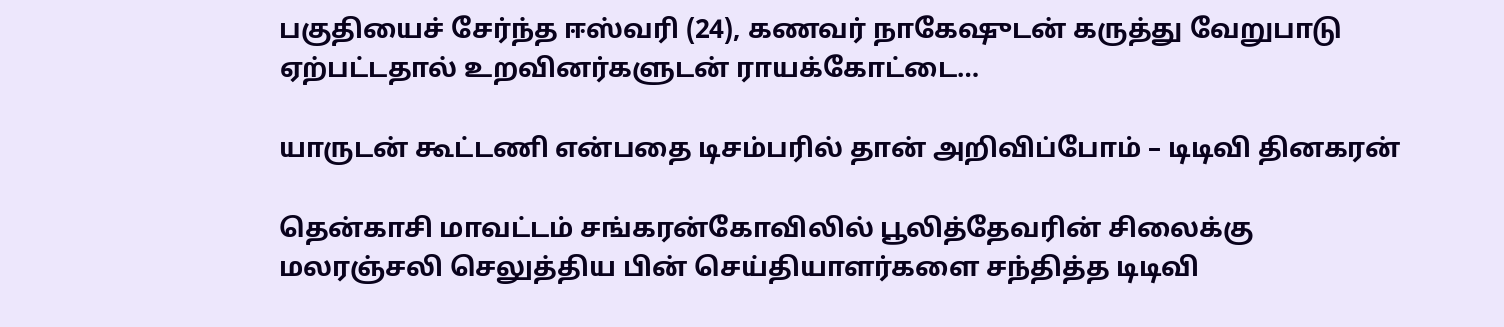பகுதியைச் சேர்ந்த ஈஸ்வரி (24), கணவர் நாகேஷுடன் கருத்து வேறுபாடு ஏற்பட்டதால் உறவினர்களுடன் ராயக்கோட்டை…

யாருடன் கூட்டணி என்பதை டிசம்பரில் தான் அறிவிப்போம் – டிடிவி தினகரன்

தென்காசி மாவட்டம் சங்கரன்கோவிலில் பூலித்தேவரின் சிலைக்கு மலரஞ்சலி செலுத்திய பின் செய்தியாளர்களை சந்தித்த டிடிவி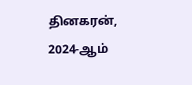தினகரன், 2024-ஆம்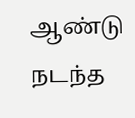ஆண்டு நடந்த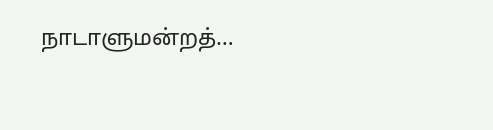நாடாளுமன்றத்…